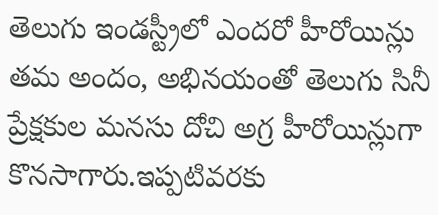తెలుగు ఇండస్ట్రీలో ఎందరో హీరోయిన్లు తమ అందం, అభినయంతో తెలుగు సినీ ప్రేక్షకుల మనసు దోచి అగ్ర హీరోయిన్లుగా కొనసాగారు.ఇప్పటివరకు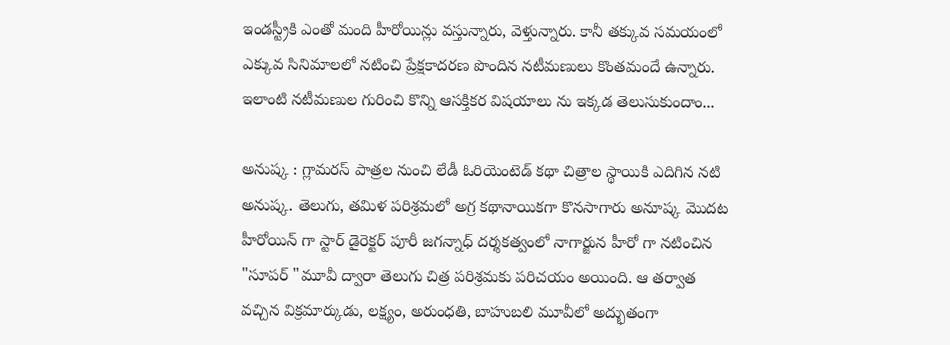ఇండస్ట్రీకి ఎంతో మంది హీరోయిన్లు వస్తున్నారు, వెళ్తున్నారు. కానీ తక్కువ సమయంలో ఎక్కువ సినిమాలలో నటించి ప్రేక్షకాదరణ పొందిన నటీమణులు కొంతమందే ఉన్నారు. ఇలాంటి నటీమణుల గురించి కొన్ని ఆసక్తికర విషయాలు ను ఇక్కడ తెలుసుకుందాం...

అనుష్క : గ్లామరస్‌ పాత్రల నుంచి లేడీ ఓరియెంటెడ్‌ కథా చిత్రాల స్థాయికి ఎదిగిన నటి అనుష్క. తెలుగు, తమిళ పరిశ్రమలో అగ్ర కథానాయికగా కొనసాగారు అనూష్క మొదట హీరోయిన్ గా స్టార్ డైరెక్టర్ పూరీ జగన్నాధ్ దర్శకత్వంలో నాగార్జున హీరో గా నటించిన "సూపర్ "మూవీ ద్వారా తెలుగు చిత్ర పరిశ్రమకు పరిచయం అయింది. ఆ తర్వాత వచ్చిన విక్రమార్కుడు, లక్ష్యం, అరుంధతి, బాహుబలి మూవీలో అద్భుతంగా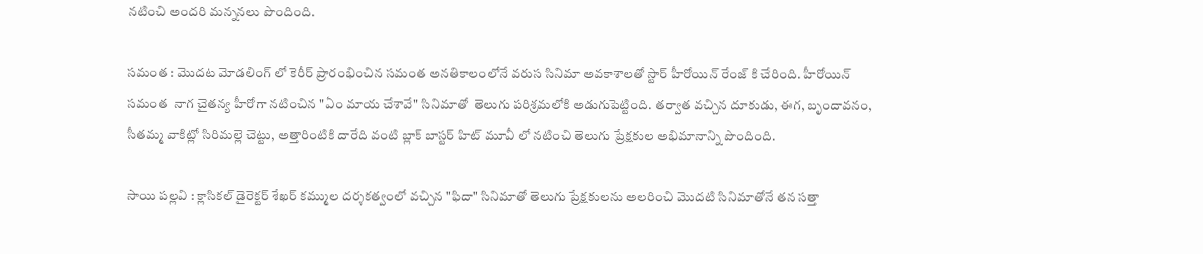నటించి అందరి మన్ననలు పొందింది.

సమంత : మొదట మోడలింగ్ లో కెరీర్ ప్రారంభించిన సమంత అనతికాలంలోనే వరుస సినిమా అవకాశాలతో స్టార్ హీరోయిన్ రేంజ్ కి చేరింది. హీరోయిన్ సమంత  నాగ చైతన్య హీరోగా నటించిన "ఏం మాయ చేశావే" సినిమాతో  తెలుగు పరిశ్రమలోకి అడుగుపెట్టింది. తర్వాత వచ్చిన దూకుడు, ఈగ, బృందావనం, సీతమ్మ వాకిట్లో సిరిమల్లె చెట్టు, అత్తారింటికి దారేది వంటి బ్లాక్ బాస్టర్ హిట్ మూవీ లో నటించి తెలుగు ప్రేక్షకుల అభిమానాన్ని పొందింది.

సాయి పల్లవి : క్లాసికల్ డైరెక్టర్ శేఖర్ కమ్ముల దర్శకత్వంలో వచ్చిన "ఫిదా" సినిమాతో తెలుగు ప్రేక్షకులను అలరించి మొదటి సినిమాతోనే తన సత్తా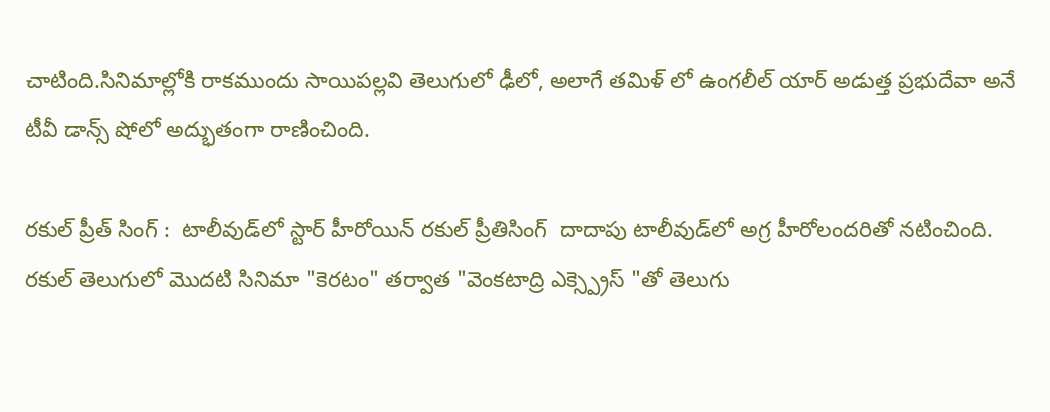చాటింది.సినిమాల్లోకి రాకముందు సాయిపల్లవి తెలుగులో ఢీలో, అలాగే తమిళ్ లో ఉంగలీల్ యార్ అడుత్త ప్రభుదేవా అనే టీవీ డాన్స్ షోలో అద్భుతంగా రాణించింది.

రకుల్ ప్రీత్ సింగ్ :  టాలీవుడ్‌లో స్టార్‌ హీరోయిన్‌ రకుల్ ప్రీతిసింగ్  దాదాపు టాలీవుడ్‌లో అగ్ర హీరోలందరితో నటించింది. రకుల్ తెలుగులో మొదటి సినిమా "కెరటం" తర్వాత "వెంకటాద్రి ఎక్స్ప్రెస్ "తో తెలుగు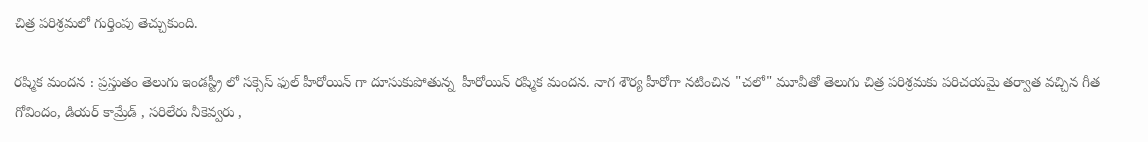చిత్ర పరిశ్రమలో గుర్తింపు తెచ్చుకుంది.

రష్మిక మందన : ప్రస్తుతం తెలుగు ఇండస్ట్రీ లో సక్సెస్ ఫుల్ హీరోయిన్ గా దూసుకుపోతున్న  హీరోయిన్ రష్మిక మందన. నాగ శౌర్య హీరోగా నటించిన "చలో" మూవీతో తెలుగు చిత్ర పరిశ్రమకు పరిచయమై తర్వాత వచ్చిన గీత గోవిందం, డియర్‌ కామ్రేడ్‌ , సరిలేరు నీకెవ్వరు ,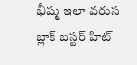భీష్మ ఇలా వరుస బ్లాక్ బస్టర్ హిట్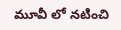మూవీ లో నటించి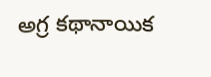అగ్ర కథానాయిక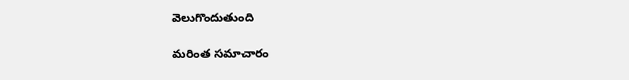వెలుగొందుతుంది

మరింత సమాచారం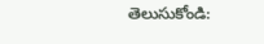తెలుసుకోండి: